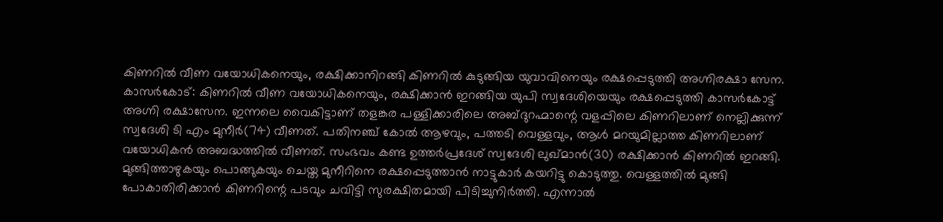കിണറിൽ വീണ വയോധികനെയും, രക്ഷിക്കാനിറങ്ങി കിണറിൽ കുടുങ്ങിയ യുവാവിനെയും രക്ഷപ്പെടുത്തി അഗ്നിരക്ഷാ സേന.
കാസർകോട്: കിണറിൽ വീണ വയോധികനെയും, രക്ഷിക്കാൻ ഇറങ്ങിയ യുപി സ്വദേശിയെയും രക്ഷപ്പെടുത്തി കാസർകോട്ട് അഗ്നി രക്ഷാസേന. ഇന്നലെ വൈകിട്ടാണ് തളങ്കര പള്ളിക്കാരിലെ അബ്ദുറഹ്മാന്റെ വളപ്പിലെ കിണറിലാണ് നെല്ലിക്കുന്ന് സ്വദേശി ടി എം മുനീർ(74) വീണത്. പതിനഞ്ച് കോൽ ആഴവും, പത്തടി വെള്ളവും, ആൾ മറയുമില്ലാത്ത കിണറിലാണ് വയോധികൻ അബദ്ധത്തിൽ വീണത്. സംഭവം കണ്ട ഉത്തർപ്രദേശ് സ്വദേശി ലുഖ്മാൻ(30) രക്ഷിക്കാൻ കിണറിൽ ഇറങ്ങി. മുങ്ങിത്താഴുകയും പൊങ്ങുകയും ചെയ്ത മുനീറിനെ രക്ഷപ്പെടുത്താൻ നാട്ടുകാർ കയറിട്ടു കൊടുത്തു. വെള്ളത്തിൽ മുങ്ങി പോകാതിരിക്കാൻ കിണറിന്റെ പടവും ചവിട്ടി സുരക്ഷിതമായി പിടിച്ചുനിർത്തി. എന്നാൽ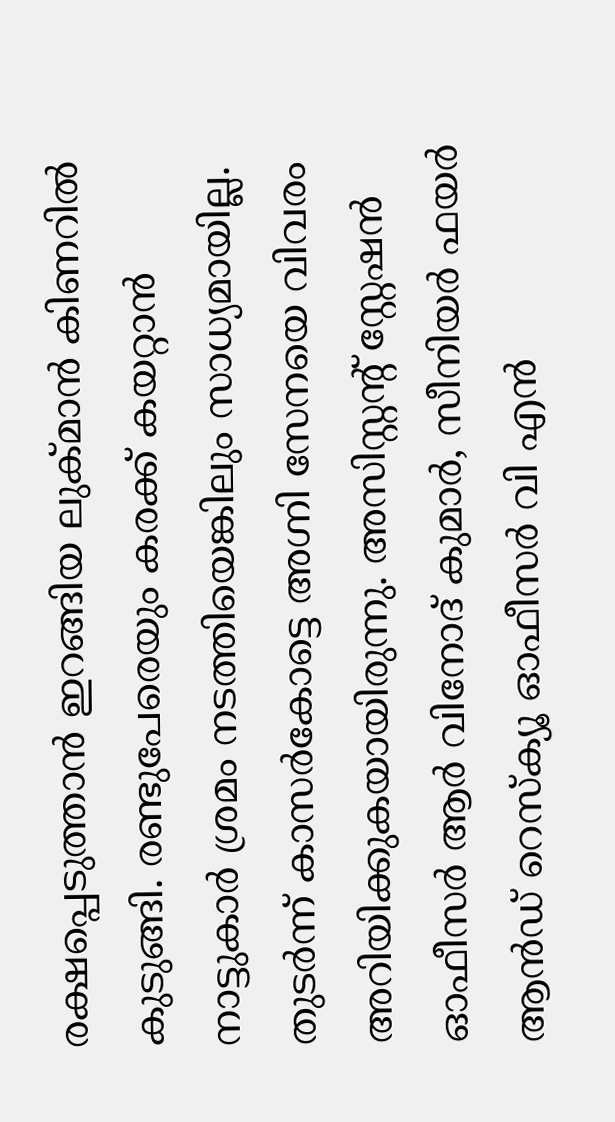രക്ഷപ്പെടുത്താൻ ഇറങ്ങിയ ലുക്മാൻ കിണറിൽ കുടുങ്ങി. രണ്ടുപേരെയും കരക്ക് കയറ്റാൻ നാട്ടുകാർ ശ്രമം നടത്തിയെങ്കിലും സാധ്യമായില്ല. തുടർന്ന് കാസർകോട്ടെ അഗ്നി സേനയെ വിവരം അറിയിക്കുകയായിരുന്നു. അസിസ്റ്റന്റ് സ്റ്റേഷൻ ഓഫീസർ ആർ വിനോദ് കുമാർ, സീനിയർ ഫയർ ആൻഡ് റെസ്ക്യൂ ഓഫീസർ വി എൻ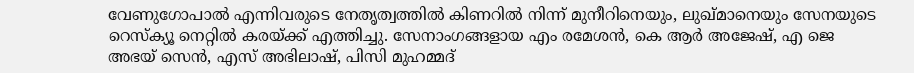വേണുഗോപാൽ എന്നിവരുടെ നേതൃത്വത്തിൽ കിണറിൽ നിന്ന് മുനീറിനെയും, ലുഖ്മാനെയും സേനയുടെ റെസ്ക്യൂ നെറ്റിൽ കരയ്ക്ക് എത്തിച്ചു. സേനാംഗങ്ങളായ എം രമേശൻ, കെ ആർ അജേഷ്, എ ജെ അഭയ് സെൻ, എസ് അഭിലാഷ്, പിസി മുഹമ്മദ്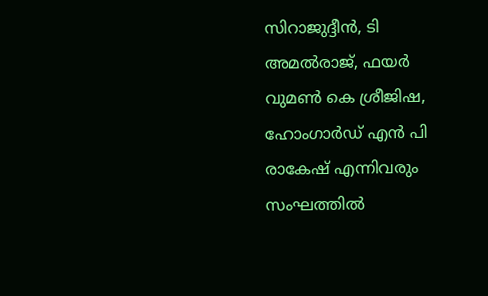സിറാജുദ്ദീൻ, ടി അമൽരാജ്, ഫയർ വുമൺ കെ ശ്രീജിഷ, ഹോംഗാർഡ് എൻ പി രാകേഷ് എന്നിവരും സംഘത്തിൽ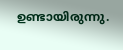ഉണ്ടായിരുന്നു.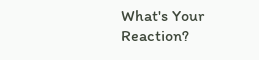What's Your Reaction?